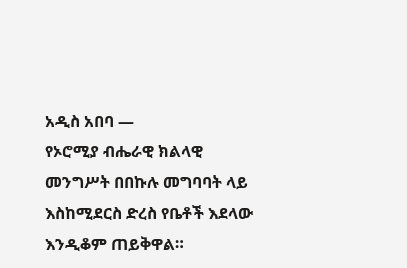አዲስ አበባ —
የኦሮሚያ ብሔራዊ ክልላዊ መንግሥት በበኩሉ መግባባት ላይ እስከሚደርስ ድረስ የቤቶች እደላው እንዲቆም ጠይቅዋል።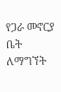የጋራ መኖርያ ቤት ለማግኘት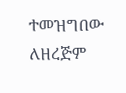ተመዝግበው ለዘረጅም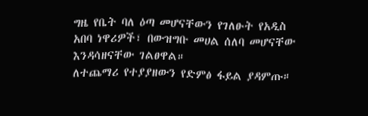ግዜ የቤት ባለ ዕጣ መሆናቸውን የገለፁት የአዲስ አበባ ነዋሪዎች፣ በውዝግቡ መሀል ሰለባ መሆናቸው እንዳሳዘናቸው ገልፀዋል።
ለተጨማሪ የተያያዘውን የድምፅ ፋይል ያዳምጡ።